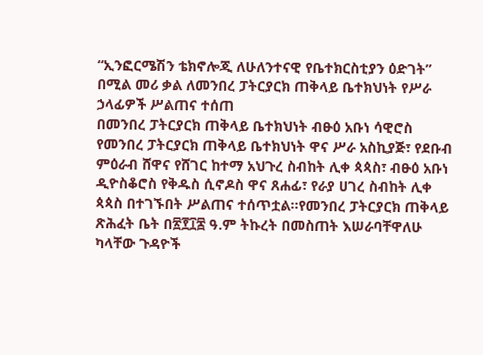“ኢንፎርሜሽን ቴክኖሎጂ ለሁለንተናዊ የቤተክርስቲያን ዕድገት” በሚል መሪ ቃል ለመንበረ ፓትርያርክ ጠቅላይ ቤተክህነት የሥራ ኃላፊዎች ሥልጠና ተሰጠ
በመንበረ ፓትርያርክ ጠቅላይ ቤተክህነት ብፁዕ አቡነ ሳዊሮስ የመንበረ ፓትርያርክ ጠቅላይ ቤተክህነት ዋና ሥራ አስኪያጅ፣ የደቡብ ምዕራብ ሸዋና የሸገር ከተማ አህጉረ ስብከት ሊቀ ጳጳስ፣ ብፁዕ አቡነ ዲዮስቆሮስ የቅዱስ ሲኖዶስ ዋና ጸሐፊ፣ የራያ ሀገረ ስብከት ሊቀ ጳጳስ በተገኙበት ሥልጠና ተሰጥቷል፡፡የመንበረ ፓትርያርክ ጠቅላይ ጽሕፈት ቤት በ፳፻፲፷ ዓ.ም ትኩረት በመስጠት እሠራባቸዋለሁ ካላቸው ጉዳዮች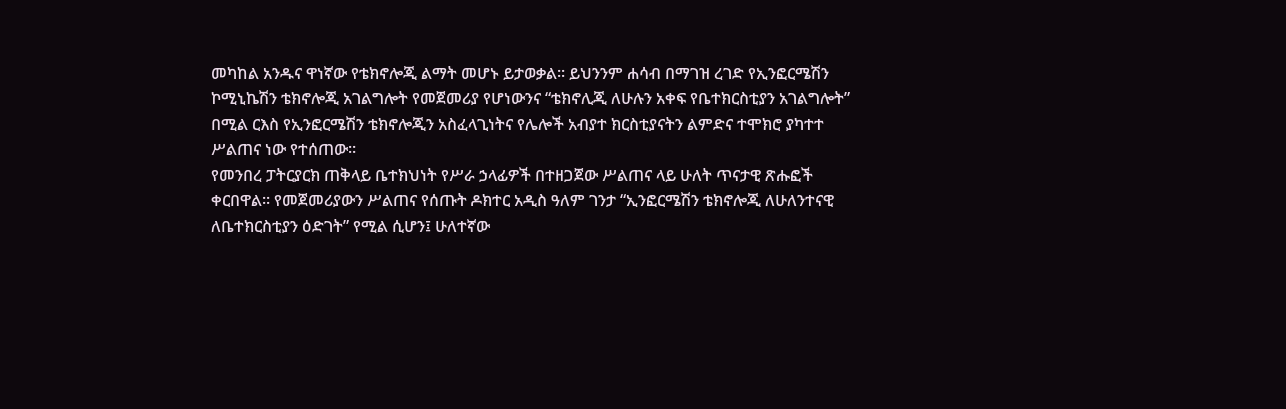መካከል አንዱና ዋነኛው የቴክኖሎጂ ልማት መሆኑ ይታወቃል፡፡ ይህንንም ሐሳብ በማገዝ ረገድ የኢንፎርሜሽን ኮሚኒኬሽን ቴክኖሎጂ አገልግሎት የመጀመሪያ የሆነውንና “ቴክኖሊጂ ለሁሉን አቀፍ የቤተክርስቲያን አገልግሎት” በሚል ርእስ የኢንፎርሜሽን ቴክኖሎጂን አስፈላጊነትና የሌሎች አብያተ ክርስቲያናትን ልምድና ተሞክሮ ያካተተ ሥልጠና ነው የተሰጠው።
የመንበረ ፓትርያርክ ጠቅላይ ቤተክህነት የሥራ ኃላፊዎች በተዘጋጀው ሥልጠና ላይ ሁለት ጥናታዊ ጽሑፎች ቀርበዋል፡፡ የመጀመሪያውን ሥልጠና የሰጡት ዶክተር አዲስ ዓለም ገንታ “ኢንፎርሜሽን ቴክኖሎጂ ለሁለንተናዊ ለቤተክርስቲያን ዕድገት” የሚል ሲሆን፤ ሁለተኛው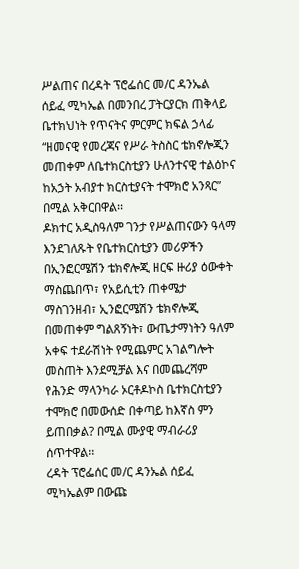ሥልጠና በረዳት ፕሮፌሰር መ/ር ዳንኤል ሰይፈ ሚካኤል በመንበረ ፓትርያርክ ጠቅላይ ቤተክህነት የጥናትና ምርምር ክፍል ኃላፊ “ዘመናዊ የመረጃና የሥራ ትስስር ቴክኖሎጂን መጠቀም ለቤተክርስቲያን ሁለንተናዊ ተልዕኮና ከአኃት አብያተ ክርስቲያናት ተሞክሮ አንጻር” በሚል አቅርበዋል፡፡
ዶክተር አዲስዓለም ገንታ የሥልጠናውን ዓላማ እንደገለጹት የቤተክርስቲያን መሪዎችን በኢንፎርሜሽን ቴክኖሎጂ ዘርፍ ዙሪያ ዕውቀት ማስጨበጥ፣ የአይሲቲን ጠቀሜታ ማስገንዘብ፣ ኢንፎርሜሽን ቴክኖሎጂ በመጠቀም ግልጸኝነት፣ ውጤታማነትን ዓለም አቀፍ ተደራሽነት የሚጨምር አገልግሎት መስጠት እንደሚቻል እና በመጨረሻም የሕንድ ማላንካራ ኦርቶዶኮስ ቤተክርስቲያን ተሞክሮ በመውሰድ በቀጣይ ከእኛስ ምን ይጠበቃል? በሚል ሙያዊ ማብራሪያ ሰጥተዋል፡፡
ረዳት ፕሮፌሰር መ/ር ዳንኤል ሰይፈ ሚካኤልም በውጩ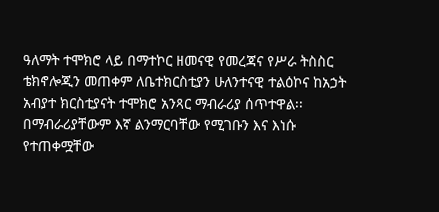ዓለማት ተሞክሮ ላይ በማተኮር ዘመናዊ የመረጃና የሥራ ትስስር ቴክኖሎጂን መጠቀም ለቤተክርስቲያን ሁለንተናዊ ተልዕኮና ከአኃት አብያተ ክርስቲያናት ተሞክሮ አንጻር ማብራሪያ ሰጥተዋል፡፡ በማብራሪያቸውም እኛ ልንማርባቸው የሚገቡን እና እነሱ የተጠቀሟቸው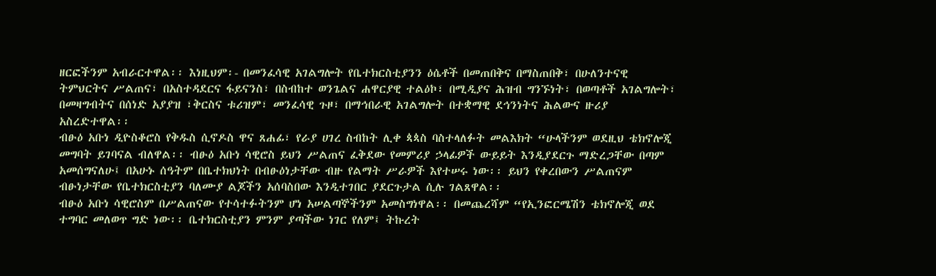ዘርፎችንም አብራርተዋል፡፡ እነዚህም፡- በመንፈሳዊ አገልግሎት የቤተክርስቲያንን ዕሴቶች በመጠበቅና በማስጠበቅ፣ በሁለንተናዊ ትምህርትና ሥልጠና፣ በአስተዳደርና ፋይናንስ፣ በስብከተ ወንጌልና ሐዋርያዊ ተልዕኮ፣ በሚዲያና ሕዝብ ግንኙነት፣ በወጣቶች አገልግሎት፣ በመዛግብትና በሰነድ አያያዝ ፣ቅርስና ቱሪዝም፣ መንፈሳዊ ጉዞ፣ በማኅበራዊ አገልግሎት በተቋማዊ ደኅንነትና ሕልውና ዙሪያ አስረድተዋል፡፡
ብፁዕ አቡነ ዲዮስቆሮስ የቅዱስ ሲኖዶስ ዋና ጸሐፊ፣ የራያ ሀገረ ስብከት ሊቀ ጳጳስ ባስተላለፉት መልእክት “ሁላችንም ወደዚህ ቴክኖሎጂ መግባት ይገባናል ብለዋል፡፡ ብፁዕ አቡነ ሳዊሮስ ይህን ሥልጠና ፈቅደው የመምሪያ ኃላፊዎች ውይይት እንዲያደርጉ ማድረጋቸው በጣም አመሰግናለሁ፤ በአሁኑ ሰዓትም በቤተክህነት በብፁዕነታቸው ብዙ የልማት ሥራዎች እየተሠሩ ነው፡፡ ይህን የቀረበውን ሥልጠናም ብፁነታቸው የቤተክርስቲያን ባለሙያ ልጆችን አሰባስበው እንዲተገበር ያደርጉታል ሲሉ ገልጸዋል፡፡
ብፁዕ አቡነ ሳዊሮስም በሥልጠናው የተሳተፉትንም ሆነ አሠልጣኞችንም አመስግነዋል፡፡ በመጨረሻም “የኢንፎርሜሽን ቴክኖሎጂ ወደ ተግባር መለወጥ ግድ ነው፡፡ ቤተክርስቲያን ምንም ያጣችው ነገር የለም፤ ትኩረት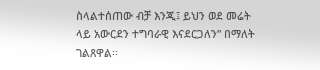ስላልተሰጠው ብቻ እንጂ፤ ይህን ወደ መሬት ላይ አውርደን ተግባራዊ እናደርጋለን” በማለት ገልጸዋል፡፡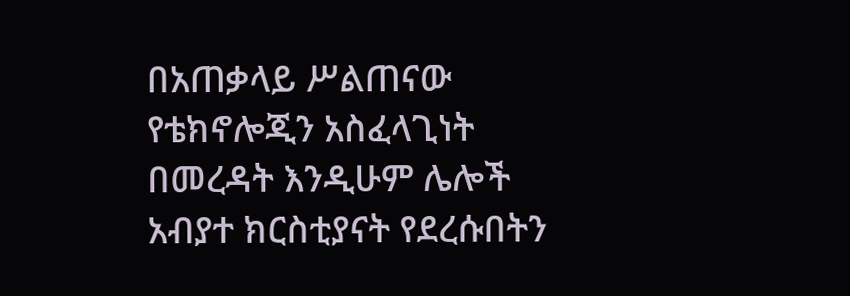በአጠቃላይ ሥልጠናው የቴክኖሎጂን አስፈላጊነት በመረዳት እንዲሁም ሌሎች አብያተ ክርስቲያናት የደረሱበትን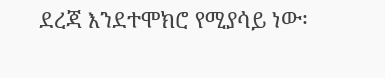ደረጃ እንደተሞክሮ የሚያሳይ ነው፡